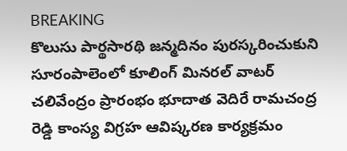BREAKING
కొలుసు పార్థసారథి జన్మదినం పురస్కరించుకుని సూరంపాలెంలో కూలింగ్ మినరల్ వాటర్ చలివేంద్రం ప్రారంభం భూదాత వెదిరే రామచంద్ర రెడ్డి కాంస్య విగ్రహ ఆవిష్కరణ కార్యక్రమం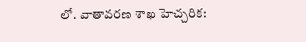లో. వాతావరణ శాఖ హెచ్చరిక: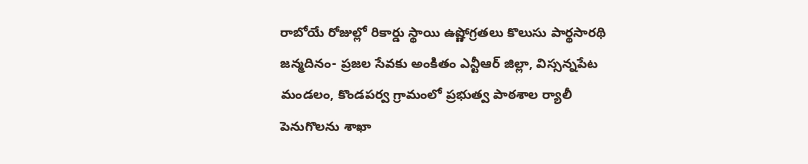రాబోయే రోజుల్లో రికార్డు స్థాయి ఉష్ణోగ్రతలు కొలుసు పార్థసారథి జన్మదినం- ప్రజల సేవకు అంకితం ఎన్టీఆర్ జిల్లా, విస్సన్నపేట మండలం, కొండపర్వ గ్రామంలో ప్రభుత్వ పాఠశాల ర్యాలీ పెనుగొలను శాఖా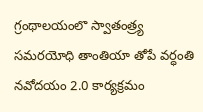గ్రంథాలయంలొ స్వాతంత్ర్య సమరయోధి తాంతియా తోపే వర్ధంతి నవోదయం 2.0 కార్యక్రమం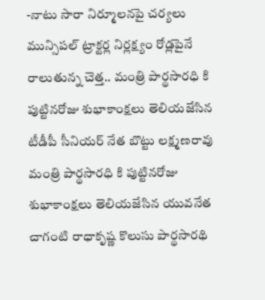-నాటు సారా నిర్మూలనపై చర్యలు మున్సిపల్ ట్రాక్టర్ల నిర్లక్ష్యం రోడ్లపైనే రాలుతున్న చెత్త.. మంత్రి పార్థసారధి కి పుట్టినరోజు శుభాకాంక్షలు తెలియజేసిన టీడీపీ సీనియర్ నేత బొట్టు లక్ష్మణరావు మంత్రి పార్థసారధి కి పుట్టినరోజు శుభాకాంక్షలు తెలియజేసిన యువనేత చాగంటి రాధాకృష్ణ కొలుసు పార్థసారథి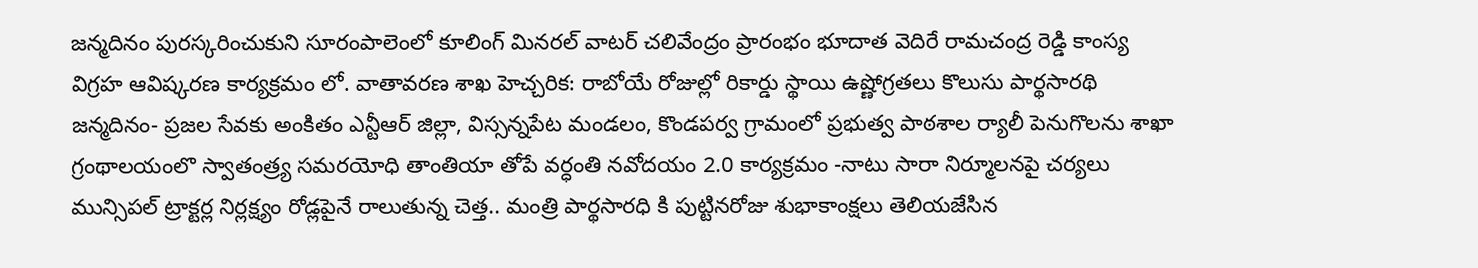జన్మదినం పురస్కరించుకుని సూరంపాలెంలో కూలింగ్ మినరల్ వాటర్ చలివేంద్రం ప్రారంభం భూదాత వెదిరే రామచంద్ర రెడ్డి కాంస్య విగ్రహ ఆవిష్కరణ కార్యక్రమం లో. వాతావరణ శాఖ హెచ్చరిక: రాబోయే రోజుల్లో రికార్డు స్థాయి ఉష్ణోగ్రతలు కొలుసు పార్థసారథి జన్మదినం- ప్రజల సేవకు అంకితం ఎన్టీఆర్ జిల్లా, విస్సన్నపేట మండలం, కొండపర్వ గ్రామంలో ప్రభుత్వ పాఠశాల ర్యాలీ పెనుగొలను శాఖా గ్రంథాలయంలొ స్వాతంత్ర్య సమరయోధి తాంతియా తోపే వర్ధంతి నవోదయం 2.0 కార్యక్రమం -నాటు సారా నిర్మూలనపై చర్యలు మున్సిపల్ ట్రాక్టర్ల నిర్లక్ష్యం రోడ్లపైనే రాలుతున్న చెత్త.. మంత్రి పార్థసారధి కి పుట్టినరోజు శుభాకాంక్షలు తెలియజేసిన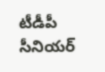టీడీపీ సీనియర్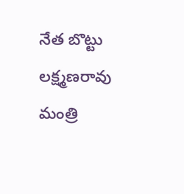నేత బొట్టు లక్ష్మణరావు మంత్రి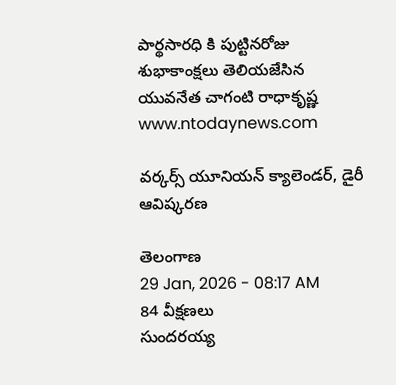పార్థసారధి కి పుట్టినరోజు శుభాకాంక్షలు తెలియజేసిన యువనేత చాగంటి రాధాకృష్ణ
www.ntodaynews.com

వర్కర్స్ యూనియన్ క్యాలెండర్, డైరీ ఆవిష్కరణ

తెలంగాణ
29 Jan, 2026 - 08:17 AM
84 వీక్షణలు
సుందరయ్య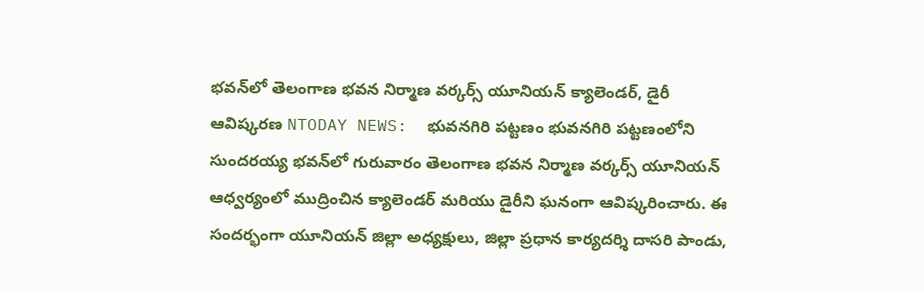భవన్‌లో తెలంగాణ భవన నిర్మాణ వర్కర్స్ యూనియన్ క్యాలెండర్, డైరీ ఆవిష్కరణ NTODAY NEWS:  భువనగిరి పట్టణం భువనగిరి పట్టణంలోని సుందరయ్య భవన్‌లో గురువారం తెలంగాణ భవన నిర్మాణ వర్కర్స్ యూనియన్ ఆధ్వర్యంలో ముద్రించిన క్యాలెండర్ మరియు డైరీని ఘనంగా ఆవిష్కరించారు. ఈ సందర్భంగా యూనియన్ జిల్లా అధ్యక్షులు, జిల్లా ప్రధాన కార్యదర్శి దాసరి పాండు,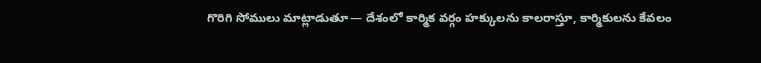గొరిగి సోములు మాట్లాడుతూ— దేశంలో కార్మిక వర్గం హక్కులను కాలరాస్తూ, కార్మికులను కేవలం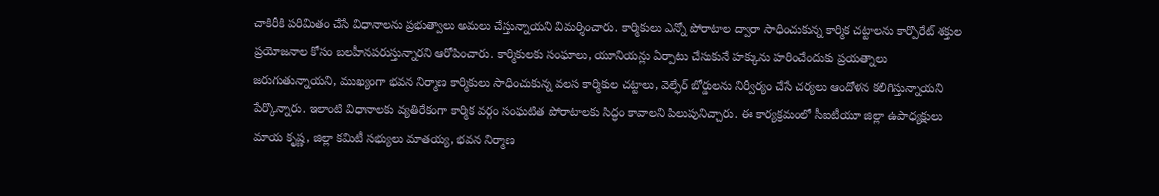చాకిరీకి పరిమితం చేసే విధానాలను ప్రభుత్వాలు అమలు చేస్తున్నాయని విమర్శించారు. కార్మికులు ఎన్నో పోరాటాల ద్వారా సాధించుకున్న కార్మిక చట్టాలను కార్పొరేట్ శక్తుల ప్రయోజనాల కోసం బలహీనపరుస్తున్నారని ఆరోపించారు. కార్మికులకు సంఘాలు, యూనియన్లు ఏర్పాటు చేసుకునే హక్కును హరించేందుకు ప్రయత్నాలు జరుగుతున్నాయని, ముఖ్యంగా భవన నిర్మాణ కార్మికులు సాధించుకున్న వలస కార్మికుల చట్టాలు, వెల్ఫేర్ బోర్డులను నిర్వీర్యం చేసే చర్యలు ఆందోళన కలిగిస్తున్నాయని పేర్కొన్నారు. ఇలాంటి విధానాలకు వ్యతిరేకంగా కార్మిక వర్గం సంఘటిత పోరాటాలకు సిద్ధం కావాలని పిలుపునిచ్చారు. ఈ కార్యక్రమంలో సీఐటీయూ జిల్లా ఉపాధ్యక్షులు మాయ కృష్ణ, జిల్లా కమిటీ సభ్యులు మాతయ్య, భవన నిర్మాణ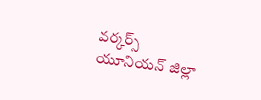వర్కర్స్ యూనియన్ జిల్లా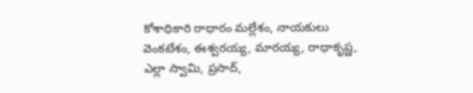కోశాధికారి రాధారం మల్లేశం, నాయకులు వెంకటేశం, ఈశ్వరయ్య, మారయ్య, రాధాకృష్ణ, ఎల్లా స్వామి, ప్రసాద్,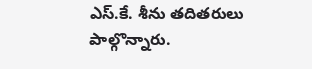ఎస్.కే. శీను తదితరులు పాల్గొన్నారు.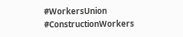#WorkersUnion #ConstructionWorkers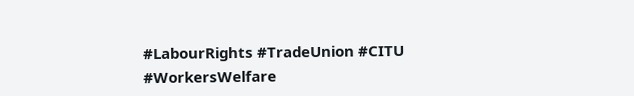#LabourRights #TradeUnion #CITU #WorkersWelfare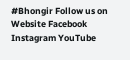#Bhongir Follow us on Website Facebook Instagram YouTube